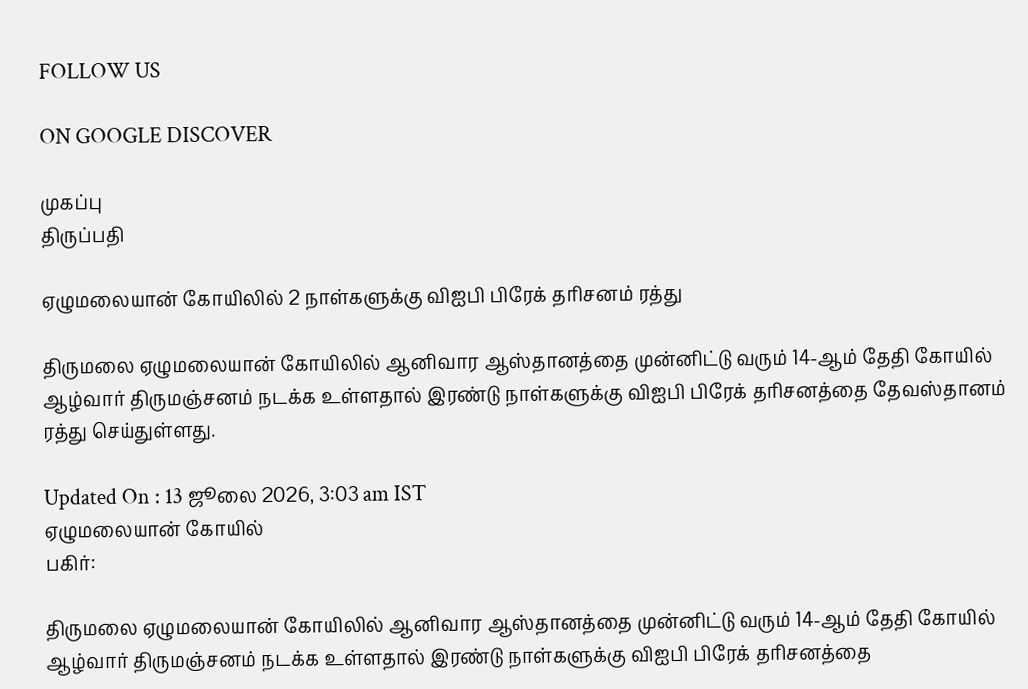FOLLOW US

ON GOOGLE DISCOVER

முகப்பு
திருப்பதி

ஏழுமலையான் கோயிலில் 2 நாள்களுக்கு விஐபி பிரேக் தரிசனம் ரத்து

திருமலை ஏழுமலையான் கோயிலில் ஆனிவார ஆஸ்தானத்தை முன்னிட்டு வரும் 14-ஆம் தேதி கோயில் ஆழ்வார் திருமஞ்சனம் நடக்க உள்ளதால் இரண்டு நாள்களுக்கு விஐபி பிரேக் தரிசனத்தை தேவஸ்தானம் ரத்து செய்துள்ளது.

Updated On : 13 ஜூலை 2026, 3:03 am IST
ஏழுமலையான் கோயில்
பகிர்:

திருமலை ஏழுமலையான் கோயிலில் ஆனிவார ஆஸ்தானத்தை முன்னிட்டு வரும் 14-ஆம் தேதி கோயில் ஆழ்வார் திருமஞ்சனம் நடக்க உள்ளதால் இரண்டு நாள்களுக்கு விஐபி பிரேக் தரிசனத்தை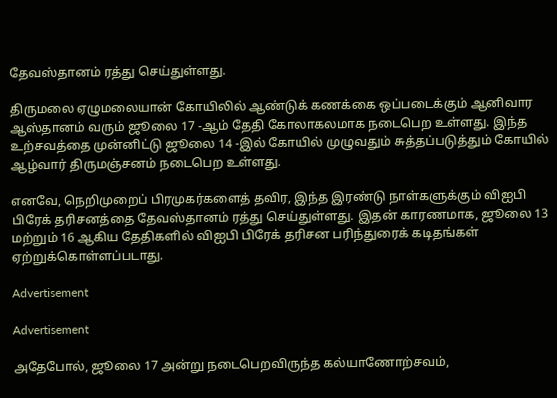தேவஸ்தானம் ரத்து செய்துள்ளது.

திருமலை ஏழுமலையான் கோயிலில் ஆண்டுக் கணக்கை ஒப்படைக்கும் ஆனிவார ஆஸ்தானம் வரும் ஜூலை 17 -ஆம் தேதி கோலாகலமாக நடைபெற உள்ளது. இந்த உற்சவத்தை முன்னிட்டு ஜூலை 14 -இல் கோயில் முழுவதும் சுத்தப்படுத்தும் கோயில் ஆழ்வார் திருமஞ்சனம் நடைபெற உள்ளது.

எனவே, நெறிமுறைப் பிரமுகர்களைத் தவிர, இந்த இரண்டு நாள்களுக்கும் விஐபி பிரேக் தரிசனத்தை தேவஸ்தானம் ரத்து செய்துள்ளது. இதன் காரணமாக, ஜூலை 13 மற்றும் 16 ஆகிய தேதிகளில் விஐபி பிரேக் தரிசன பரிந்துரைக் கடிதங்கள் ஏற்றுக்கொள்ளப்படாது.

Advertisement

Advertisement

அதேபோல், ஜூலை 17 அன்று நடைபெறவிருந்த கல்யாணோற்சவம்,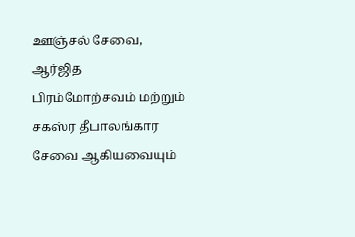ஊஞ்சல் சேவை, ஆர்ஜித பிரம்மோற்சவம் மற்றும் சகஸ்ர தீபாலங்கார சேவை ஆகியவையும்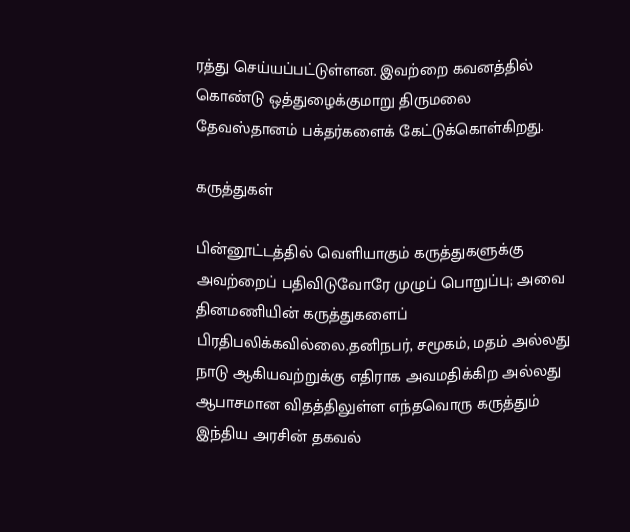ரத்து செய்யப்பட்டுள்ளன. இவற்றை கவனத்தில் கொண்டு ஒத்துழைக்குமாறு திருமலை தேவஸ்தானம் பக்தர்களைக் கேட்டுக்கொள்கிறது.

கருத்துகள்

பின்னூட்டத்தில் வெளியாகும் கருத்துகளுக்கு அவற்றைப் பதிவிடுவோரே முழுப் பொறுப்பு; அவை தினமணியின் கருத்துகளைப் பிரதிபலிக்கவில்லை.தனிநபர், சமூகம், மதம் அல்லது நாடு ஆகியவற்றுக்கு எதிராக அவமதிக்கிற அல்லது ஆபாசமான விதத்திலுள்ள எந்தவொரு கருத்தும் இந்திய அரசின் தகவல்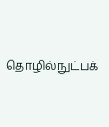தொழில்நுட்பக்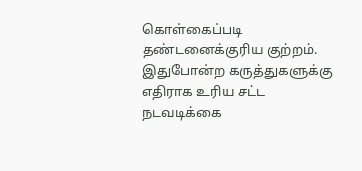கொள்கைப்படி தண்டனைக்குரிய குற்றம். இதுபோன்ற கருத்துகளுக்கு எதிராக உரிய சட்ட நடவடிக்கை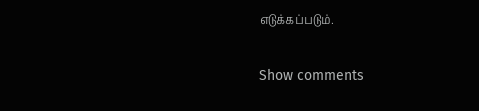எடுக்கப்படும்.

Show comments